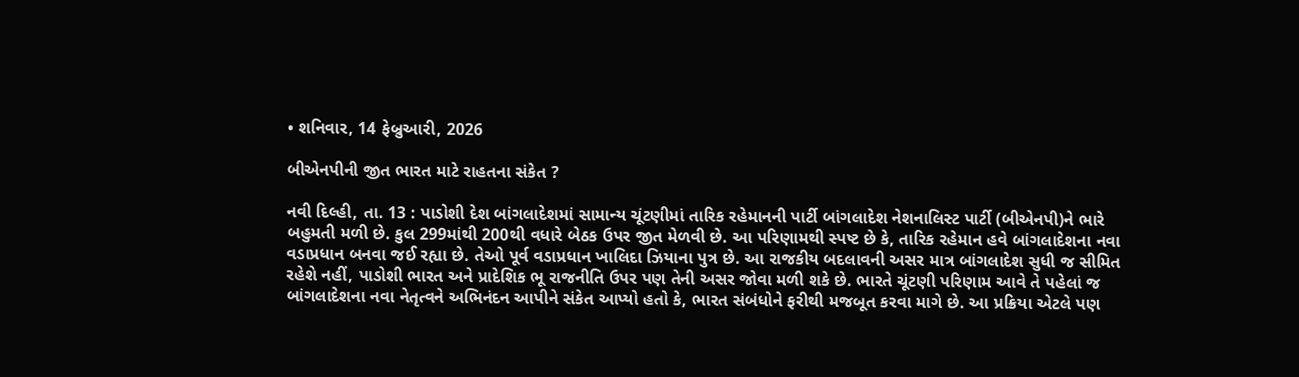• શનિવાર, 14 ફેબ્રુઆરી, 2026

બીએનપીની જીત ભારત માટે રાહતના સંકેત ?

નવી દિલ્હી, તા. 13 : પાડોશી દેશ બાંગલાદેશમાં સામાન્ય ચૂંટણીમાં તારિક રહેમાનની પાર્ટી બાંગલાદેશ નેશનાલિસ્ટ પાર્ટી (બીએનપી)ને ભારે બહુમતી મળી છે. કુલ 299માંથી 200થી વધારે બેઠક ઉપર જીત મેળવી છે. આ પરિણામથી સ્પષ્ટ છે કે, તારિક રહેમાન હવે બાંગલાદેશના નવા વડાપ્રધાન બનવા જઈ રહ્યા છે. તેઓ પૂર્વ વડાપ્રધાન ખાલિદા ઝિયાના પુત્ર છે. આ રાજકીય બદલાવની અસર માત્ર બાંગલાદેશ સુધી જ સીમિત રહેશે નહીં, પાડોશી ભારત અને પ્રાદેશિક ભૂ રાજનીતિ ઉપર પણ તેની અસર જોવા મળી શકે છે. ભારતે ચૂંટણી પરિણામ આવે તે પહેલાં જ બાંગલાદેશના નવા નેતૃત્વને અભિનંદન આપીને સંકેત આપ્યો હતો કે, ભારત સંબંધોને ફરીથી મજબૂત કરવા માગે છે. આ પ્રક્રિયા એટલે પણ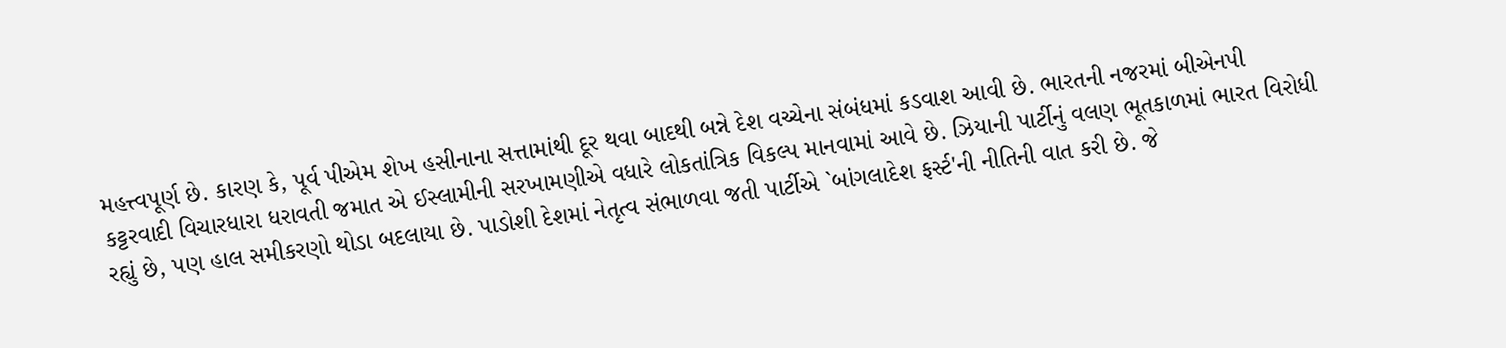મહત્ત્વપૂર્ણ છે. કારણ કે, પૂર્વ પીએમ શેખ હસીનાના સત્તામાંથી દૂર થવા બાદથી બન્ને દેશ વચ્ચેના સંબંધમાં કડવાશ આવી છે. ભારતની નજરમાં બીએનપી કટ્ટરવાદી વિચારધારા ધરાવતી જમાત એ ઈસ્લામીની સરખામણીએ વધારે લોકતાંત્રિક વિકલ્પ માનવામાં આવે છે. ઝિયાની પાર્ટીનું વલણ ભૂતકાળમાં ભારત વિરોધી રહ્યું છે, પણ હાલ સમીકરણો થોડા બદલાયા છે. પાડોશી દેશમાં નેતૃત્વ સંભાળવા જતી પાર્ટીએ `બાંગલાદેશ ફર્સ્ટ'ની નીતિની વાત કરી છે. જે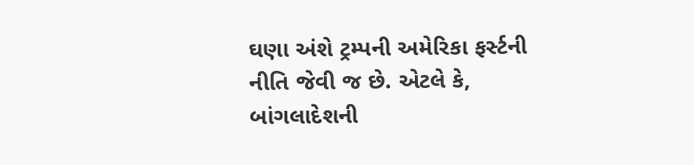ઘણા અંશે ટ્રમ્પની અમેરિકા ફર્સ્ટની નીતિ જેવી જ છે. એટલે કે, બાંગલાદેશની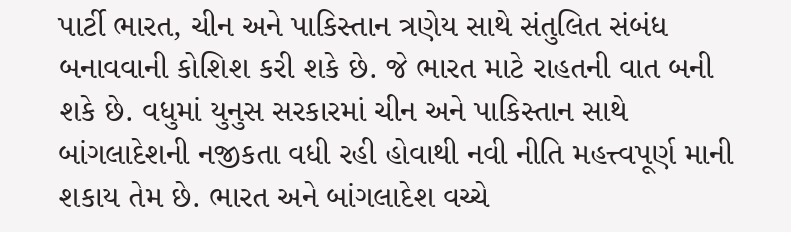પાર્ટી ભારત, ચીન અને પાકિસ્તાન ત્રણેય સાથે સંતુલિત સંબંધ બનાવવાની કોશિશ કરી શકે છે. જે ભારત માટે રાહતની વાત બની શકે છે. વધુમાં યુનુસ સરકારમાં ચીન અને પાકિસ્તાન સાથે બાંગલાદેશની નજીકતા વધી રહી હોવાથી નવી નીતિ મહત્ત્વપૂર્ણ માની શકાય તેમ છે. ભારત અને બાંગલાદેશ વચ્ચે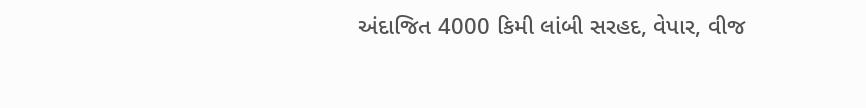અંદાજિત 4000 કિમી લાંબી સરહદ, વેપાર, વીજ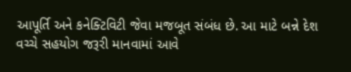આપૂર્તિ અને કનેક્ટિવિટી જેવા મજબૂત સંબંધ છે. આ માટે બન્ને દેશ   વચ્ચે સહયોગ જરૂરી માનવામાં આવે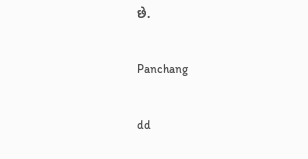છે.

Panchang

dd